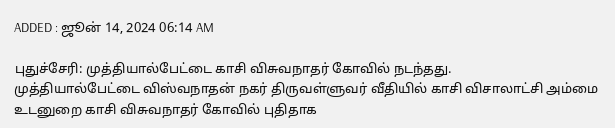ADDED : ஜூன் 14, 2024 06:14 AM

புதுச்சேரி: முத்தியால்பேட்டை காசி விசுவநாதர் கோவில் நடந்தது.
முத்தியால்பேட்டை விஸ்வநாதன் நகர் திருவள்ளுவர் வீதியில் காசி விசாலாட்சி அம்மை உடனுறை காசி விசுவநாதர் கோவில் புதிதாக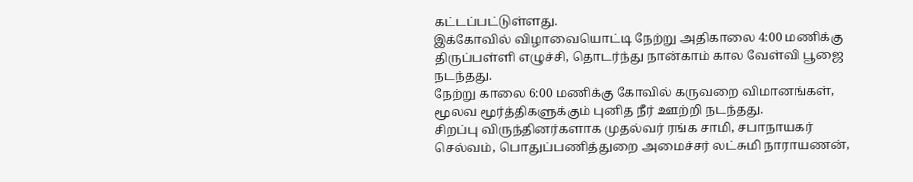கட்டப்பட்டுள்ளது.
இக்கோவில் விழாவையொட்டி நேற்று அதிகாலை 4:00 மணிக்கு திருப்பள்ளி எழுச்சி, தொடர்ந்து நான்காம் கால வேள்வி பூஜை நடந்தது.
நேற்று காலை 6:00 மணிக்கு கோவில் கருவறை விமானங்கள், மூலவ மூர்த்திகளுக்கும் புனித நீர் ஊற்றி நடந்தது.
சிறப்பு விருந்தினர்களாக முதல்வர் ரங்க சாமி, சபாநாயகர் செல்வம், பொதுப்பணித்துறை அமைச்சர் லட்சுமி நாராயணன்,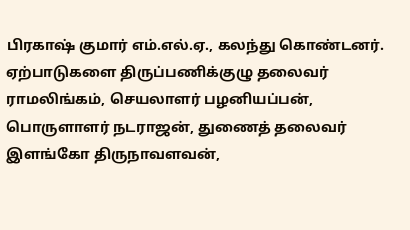பிரகாஷ் குமார் எம்.எல்.ஏ., கலந்து கொண்டனர்.
ஏற்பாடுகளை திருப்பணிக்குழு தலைவர் ராமலிங்கம், செயலாளர் பழனியப்பன், பொருளாளர் நடராஜன், துணைத் தலைவர் இளங்கோ திருநாவளவன்,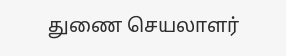துணை செயலாளர்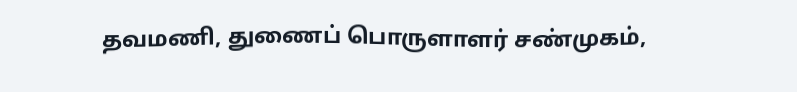தவமணி, துணைப் பொருளாளர் சண்முகம்,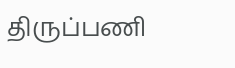திருப்பணி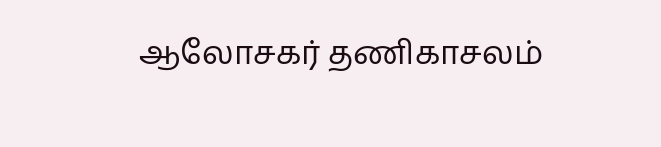ஆலோசகர் தணிகாசலம்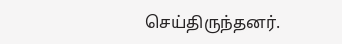செய்திருந்தனர்.